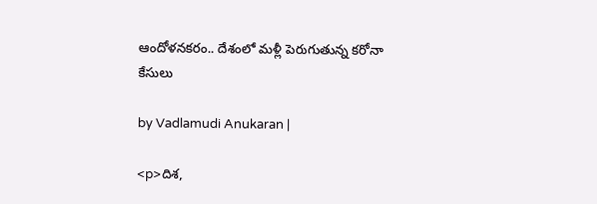ఆందోళనకరం.. దేశంలో మళ్లీ పెరుగుతున్న కరోనా కేసులు

by Vadlamudi Anukaran |

<p>దిశ,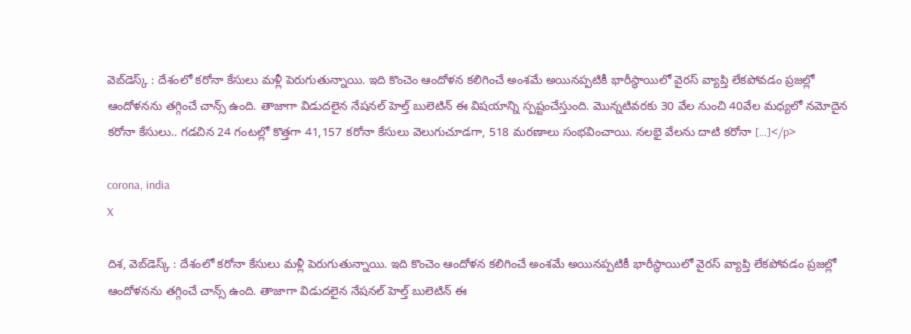వెబ్‌డెస్క్ : దేశంలో కరోనా కేసులు మళ్లీ పెరుగుతున్నాయి. ఇది కొంచెం ఆందోళన కలిగించే అంశమే అయినప్పటికీ భారీస్థాయిలో వైరస్ వ్యాప్తి లేకపోవడం ప్రజల్లో ఆందోళనను తగ్గించే చాన్స్ ఉంది. తాజాగా విడుదలైన నేషనల్ హెల్త్ బులెటిన్ ఈ విషయాన్ని స్పష్టంచేస్తుంది. మొన్నటివరకు 30 వేల నుంచి 40వేల మధ్యలో నమోదైన కరోనా కేసులు.. గడచిన 24 గంటల్లో కొత్తగా 41,157 కరోనా కేసులు వెలుగుచూడగా, 518 మరణాలు సంభవించాయి. నలభై వేలను దాటి కరోనా […]</p>

corona, india
X

దిశ, వెబ్‌డెస్క్ : దేశంలో కరోనా కేసులు మళ్లీ పెరుగుతున్నాయి. ఇది కొంచెం ఆందోళన కలిగించే అంశమే అయినప్పటికీ భారీస్థాయిలో వైరస్ వ్యాప్తి లేకపోవడం ప్రజల్లో ఆందోళనను తగ్గించే చాన్స్ ఉంది. తాజాగా విడుదలైన నేషనల్ హెల్త్ బులెటిన్ ఈ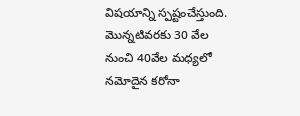విషయాన్ని స్పష్టంచేస్తుంది. మొన్నటివరకు 30 వేల నుంచి 40వేల మధ్యలో నమోదైన కరోనా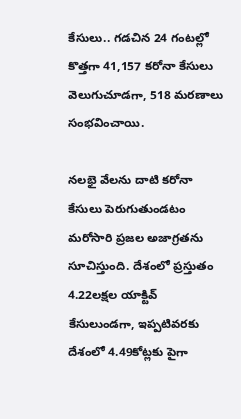కేసులు.. గడచిన 24 గంటల్లో కొత్తగా 41,157 కరోనా కేసులు వెలుగుచూడగా, 518 మరణాలు సంభవించాయి.

నలభై వేలను దాటి కరోనా కేసులు పెరుగుతుండటం మరోసారి ప్రజల అజాగ్రతను సూచిస్తుంది. దేశంలో ప్రస్తుతం 4.22లక్షల యాక్టివ్ కేసులుండగా, ఇప్పటివరకు దేశంలో 4.49కోట్లకు పైగా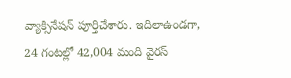వ్యాక్సినేషన్ పూర్తిచేశారు. ఇదిలాఉండగా, 24 గంటల్లో 42,004 మంది వైరస్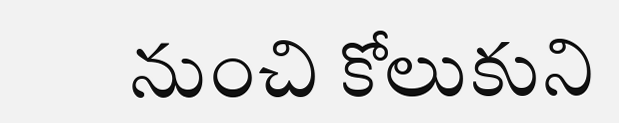నుంచి కోలుకుని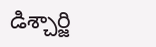డిశ్చార్జి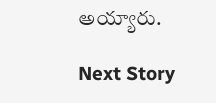అయ్యారు.

Next Story